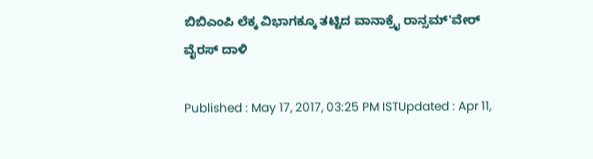ಬಿಬಿಎಂಪಿ ಲೆಕ್ಕ ವಿಭಾಗಕ್ಕೂ ತಟ್ಟಿದ ವಾನಾಕ್ರೈ ರಾನ್ಸಮ್'ವೇರ್ ವೈರಸ್ ದಾಳಿ

Published : May 17, 2017, 03:25 PM ISTUpdated : Apr 11,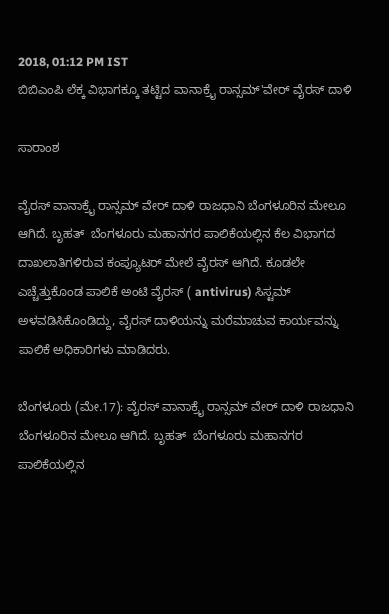2018, 01:12 PM IST
ಬಿಬಿಎಂಪಿ ಲೆಕ್ಕ ವಿಭಾಗಕ್ಕೂ ತಟ್ಟಿದ ವಾನಾಕ್ರೈ ರಾನ್ಸಮ್'ವೇರ್ ವೈರಸ್ ದಾಳಿ

ಸಾರಾಂಶ

ವೈರಸ್ ವಾನಾಕ್ರೈ ರಾನ್ಸಮ್ ವೇರ್ ದಾಳಿ ರಾಜಧಾನಿ ಬೆಂಗಳೂರಿನ ಮೇಲೂ ಆಗಿದೆ. ಬೃಹತ್  ಬೆಂಗಳೂರು ಮಹಾನಗರ ಪಾಲಿಕೆಯಲ್ಲಿನ ಕೆಲ ವಿಭಾಗದ ದಾಖಲಾತಿಗಳಿರುವ ಕಂಪ್ಯೂಟರ್ ಮೇಲೆ ವೈರಸ್ ಆಗಿದೆ. ಕೂಡಲೇ ಎಚ್ಚೆತ್ತುಕೊಂಡ ಪಾಲಿಕೆ ಅಂಟಿ ವೈರಸ್ ( antivirus) ಸಿಸ್ಟಮ್ ಅಳವಡಿಸಿಕೊಂಡಿದ್ದು, ವೈರಸ್ ದಾಳಿಯನ್ನು ಮರೆಮಾಚುವ ಕಾರ್ಯವನ್ನು ಪಾಲಿಕೆ ಅಧಿಕಾರಿಗಳು ಮಾಡಿದರು.

ಬೆಂಗಳೂರು (ಮೇ.17): ವೈರಸ್ ವಾನಾಕ್ರೈ ರಾನ್ಸಮ್ ವೇರ್ ದಾಳಿ ರಾಜಧಾನಿ ಬೆಂಗಳೂರಿನ ಮೇಲೂ ಆಗಿದೆ. ಬೃಹತ್  ಬೆಂಗಳೂರು ಮಹಾನಗರ ಪಾಲಿಕೆಯಲ್ಲಿನ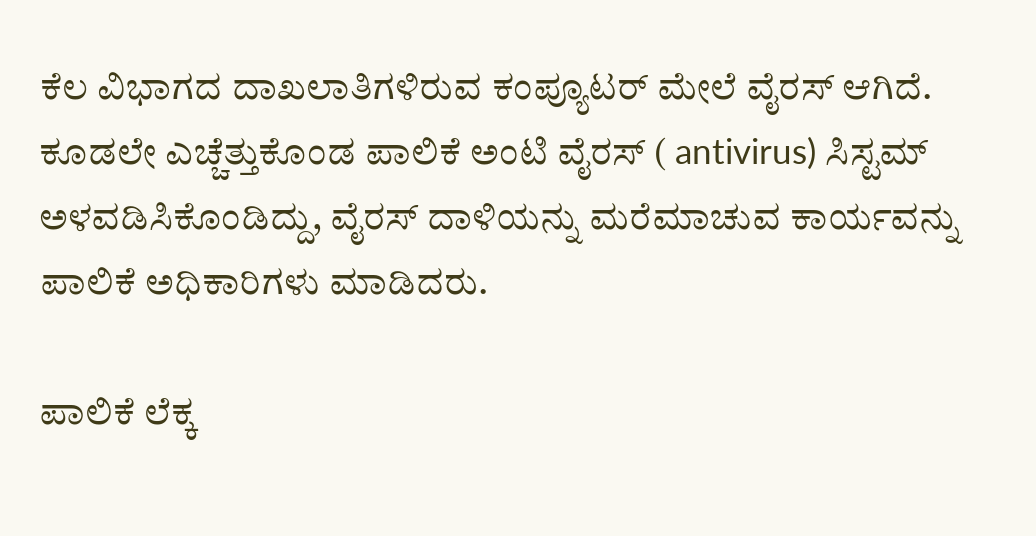ಕೆಲ ವಿಭಾಗದ ದಾಖಲಾತಿಗಳಿರುವ ಕಂಪ್ಯೂಟರ್ ಮೇಲೆ ವೈರಸ್ ಆಗಿದೆ. ಕೂಡಲೇ ಎಚ್ಚೆತ್ತುಕೊಂಡ ಪಾಲಿಕೆ ಅಂಟಿ ವೈರಸ್ ( antivirus) ಸಿಸ್ಟಮ್ ಅಳವಡಿಸಿಕೊಂಡಿದ್ದು, ವೈರಸ್ ದಾಳಿಯನ್ನು ಮರೆಮಾಚುವ ಕಾರ್ಯವನ್ನು ಪಾಲಿಕೆ ಅಧಿಕಾರಿಗಳು ಮಾಡಿದರು.

ಪಾಲಿಕೆ ಲೆಕ್ಕ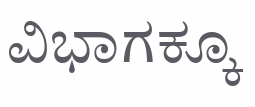ವಿಭಾಗಕ್ಕೂ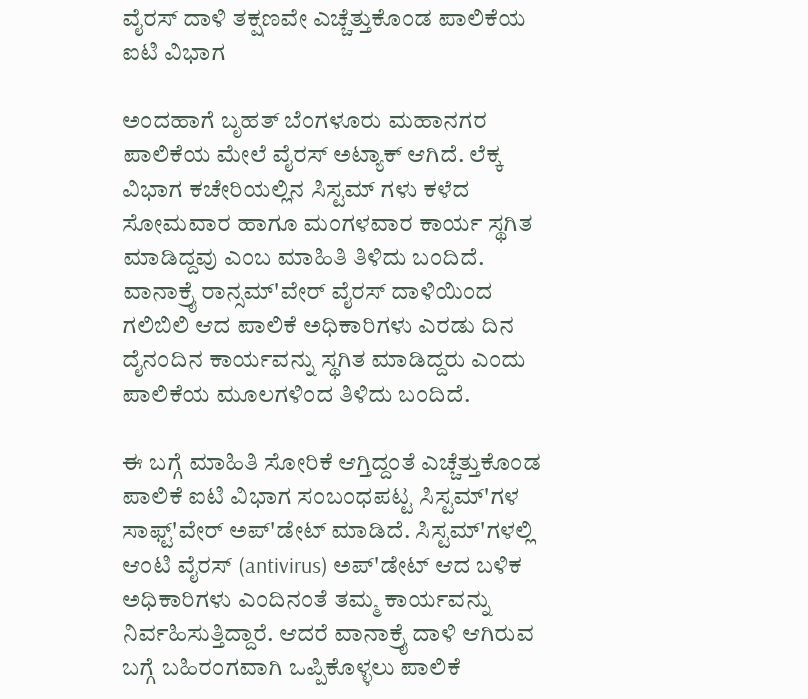ವೈರಸ್ ದಾಳಿ ತಕ್ಷಣವೇ ಎಚ್ಚೆತ್ತುಕೊಂಡ ಪಾಲಿಕೆಯ ಐಟಿ ವಿಭಾಗ

ಅಂದಹಾಗೆ ಬೃಹತ್ ಬೆಂಗಳೂರು ಮಹಾನಗರ ಪಾಲಿಕೆಯ ಮೇಲೆ ವೈರಸ್ ಅಟ್ಯಾಕ್ ಆಗಿದೆ. ಲೆಕ್ಕ ವಿಭಾಗ ಕಚೇರಿಯಲ್ಲಿನ ಸಿಸ್ಟಮ್ ಗಳು ಕಳೆದ ಸೋಮವಾರ ಹಾಗೂ ಮಂಗಳವಾರ ಕಾರ್ಯ ಸ್ಥಗಿತ ಮಾಡಿದ್ದವು ಎಂಬ ಮಾಹಿತಿ ತಿಳಿದು ಬಂದಿದೆ. ವಾನಾಕ್ರೈ ರಾನ್ಸಮ್'ವೇರ್ ವೈರಸ್ ದಾಳಿಯಿಂದ ಗಲಿಬಿಲಿ ಆದ ಪಾಲಿಕೆ ಅಧಿಕಾರಿಗಳು ಎರಡು ದಿನ ದೈನಂದಿನ ಕಾರ್ಯವನ್ನು ಸ್ಥಗಿತ ಮಾಡಿದ್ದರು ಎಂದು ಪಾಲಿಕೆಯ ಮೂಲಗಳಿಂದ ತಿಳಿದು ಬಂದಿದೆ.

ಈ ಬಗ್ಗೆ ಮಾಹಿತಿ ಸೋರಿಕೆ ಆಗ್ತಿದ್ದಂತೆ ಎಚ್ಚೆತ್ತುಕೊಂಡ ಪಾಲಿಕೆ ಐಟಿ ವಿಭಾಗ ಸಂಬಂಧಪಟ್ಟ ಸಿಸ್ಟಮ್'ಗಳ ಸಾಫ್ಟ್'ವೇರ್ ಅಪ್'ಡೇಟ್ ಮಾಡಿದೆ. ಸಿಸ್ಟಮ್'ಗಳಲ್ಲಿ  ಆಂಟಿ ವೈರಸ್ (antivirus) ಅಪ್'ಡೇಟ್ ಆದ ಬಳಿಕ ಅಧಿಕಾರಿಗಳು ಎಂದಿನಂತೆ ತಮ್ಮ ಕಾರ್ಯವನ್ನು ನಿರ್ವಹಿಸುತ್ತಿದ್ದಾರೆ. ಆದರೆ ವಾನಾಕ್ರೈ ದಾಳಿ ಆಗಿರುವ ಬಗ್ಗೆ ಬಹಿರಂಗವಾಗಿ ಒಪ್ಪಿಕೊಳ್ಳಲು ಪಾಲಿಕೆ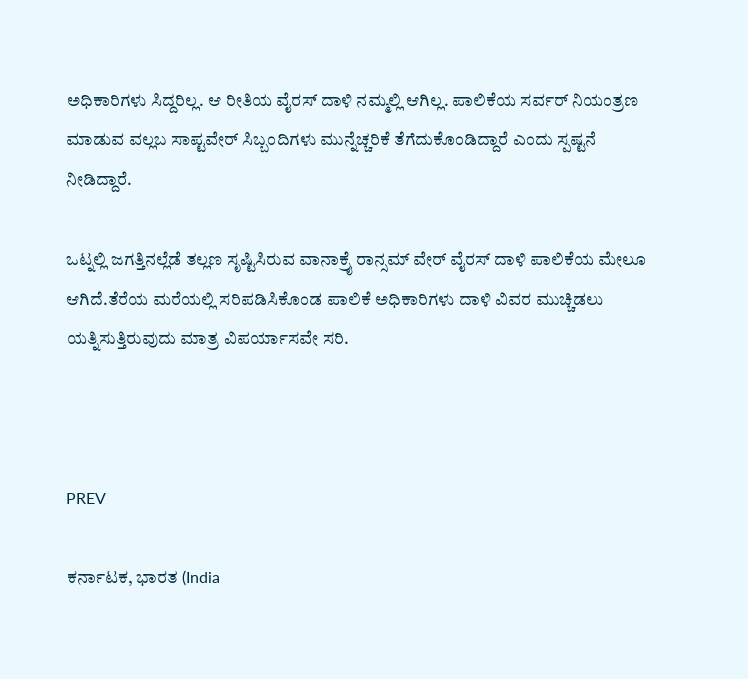ಅಧಿಕಾರಿಗಳು ಸಿದ್ದರಿಲ್ಲ. ಆ ರೀತಿಯ ವೈರಸ್ ದಾಳಿ ನಮ್ಮಲ್ಲಿ ಆಗಿಲ್ಲ. ಪಾಲಿಕೆಯ ಸರ್ವರ್ ನಿಯಂತ್ರಣ ಮಾಡುವ ವಲ್ಲಬ ಸಾಪ್ಟವೇರ್ ಸಿಬ್ಬಂದಿಗಳು ಮುನ್ನೆಚ್ಚರಿಕೆ ತೆಗೆದುಕೊಂಡಿದ್ದಾರೆ ಎಂದು ಸ್ಪಷ್ಟನೆ ನೀಡಿದ್ದಾರೆ.

ಒಟ್ನಲ್ಲಿ ಜಗತ್ತಿನಲ್ಲೆಡೆ ತಲ್ಲಣ ಸೃಷ್ಟಿಸಿರುವ ವಾನಾಕ್ರೈ ರಾನ್ಸಮ್ ವೇರ್ ವೈರಸ್ ದಾಳಿ ಪಾಲಿಕೆಯ ಮೇಲೂ ಆಗಿದೆ.ತೆರೆಯ ಮರೆಯಲ್ಲಿ ಸರಿಪಡಿಸಿಕೊಂಡ ಪಾಲಿಕೆ ಅಧಿಕಾರಿಗಳು ದಾಳಿ ವಿವರ ಮುಚ್ಚಿಡಲು ಯತ್ನಿಸುತ್ತಿರುವುದು ಮಾತ್ರ ವಿಪರ್ಯಾಸವೇ ಸರಿ.



PREV

ಕರ್ನಾಟಕ, ಭಾರತ (India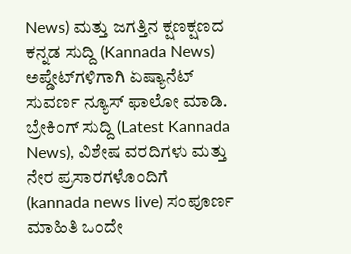News) ಮತ್ತು ಜಗತ್ತಿನ ಕ್ಷಣಕ್ಷಣದ ಕನ್ನಡ ಸುದ್ದಿ (Kannada News) ಅಪ್ಡೇಟ್‌ಗಳಿಗಾಗಿ ಏಷ್ಯಾನೆಟ್ ಸುವರ್ಣ ನ್ಯೂಸ್‌ ಫಾಲೋ ಮಾಡಿ. ಬ್ರೇಕಿಂಗ್ ಸುದ್ದಿ (Latest Kannada News), ವಿಶೇಷ ವರದಿಗಳು ಮತ್ತು ನೇರ ಪ್ರಸಾರಗಳೊಂದಿಗೆ (kannada news live) ಸಂಪೂರ್ಣ ಮಾಹಿತಿ ಒಂದೇ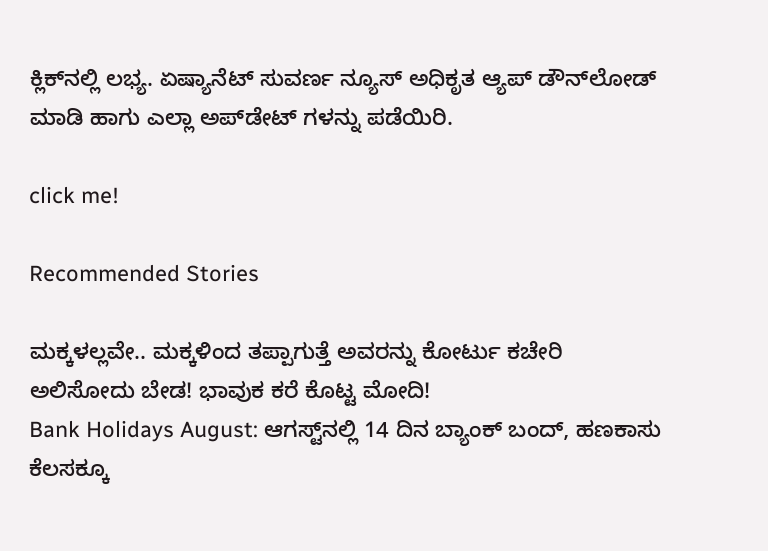ಕ್ಲಿಕ್‌ನಲ್ಲಿ ಲಭ್ಯ. ಏಷ್ಯಾನೆಟ್ ಸುವರ್ಣ ನ್ಯೂಸ್ ಅಧಿಕೃತ ಆ್ಯಪ್ ಡೌನ್‌ಲೋಡ್ ಮಾಡಿ ಹಾಗು ಎಲ್ಲಾ ಅಪ್‌ಡೇಟ್ ಗಳನ್ನು ಪಡೆಯಿರಿ.

click me!

Recommended Stories

ಮಕ್ಕಳಲ್ಲವೇ.. ಮಕ್ಕಳಿಂದ ತಪ್ಪಾಗುತ್ತೆ ಅವರನ್ನು ಕೋರ್ಟು ಕಚೇರಿ ಅಲಿಸೋದು ಬೇಡ! ಭಾವುಕ ಕರೆ ಕೊಟ್ಟ ಮೋದಿ!
Bank Holidays August: ಆಗಸ್ಟ್‌ನಲ್ಲಿ 14 ದಿನ ಬ್ಯಾಂಕ್‌ ಬಂದ್‌, ಹಣಕಾಸು ಕೆಲಸಕ್ಕೂ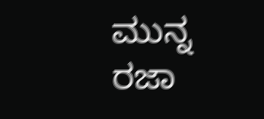ಮುನ್ನ ರಜಾ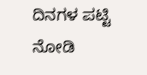ದಿನಗಳ ಪಟ್ಟಿ ನೋಡಿ